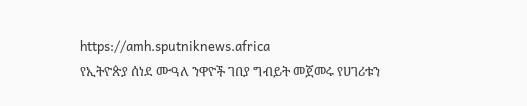https://amh.sputniknews.africa
የኢትዮጵያ ሰነደ ሙዓለ ንዋዮች ገበያ ግብይት መጀመሩ የሀገሪቱን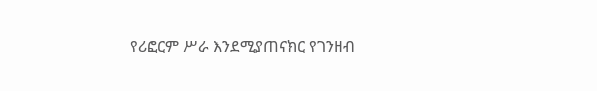የሪፎርም ሥራ እንደሚያጠናክር የገንዘብ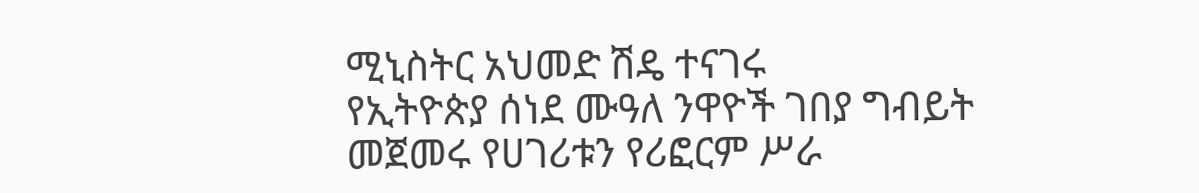ሚኒስትር አህመድ ሽዴ ተናገሩ
የኢትዮጵያ ሰነደ ሙዓለ ንዋዮች ገበያ ግብይት መጀመሩ የሀገሪቱን የሪፎርም ሥራ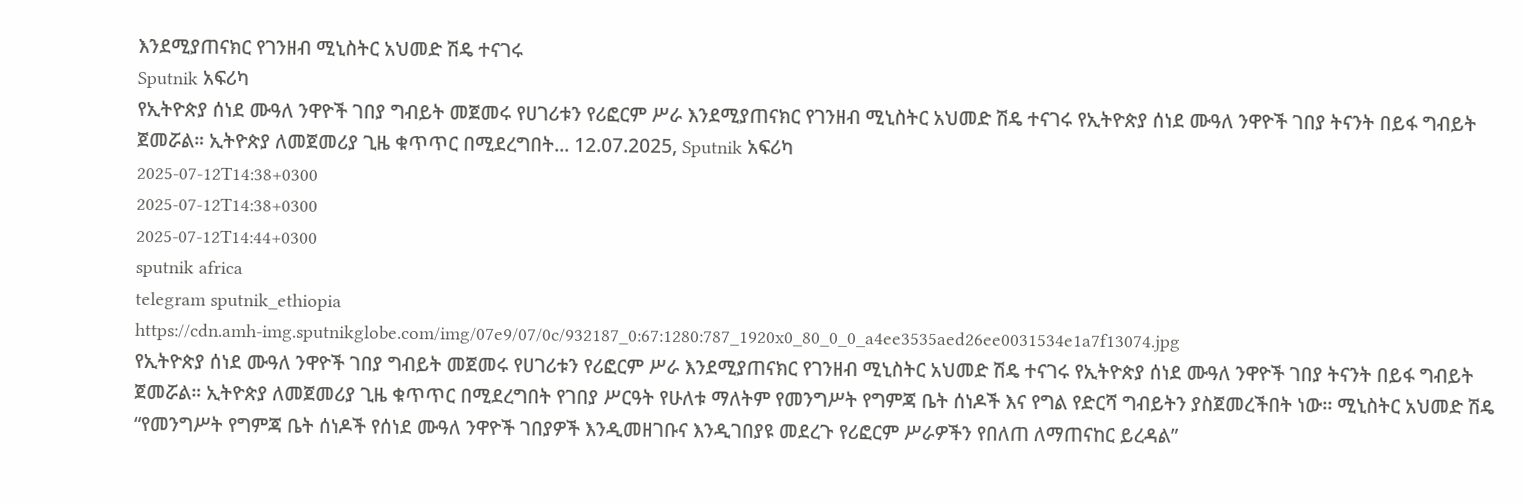እንደሚያጠናክር የገንዘብ ሚኒስትር አህመድ ሽዴ ተናገሩ
Sputnik አፍሪካ
የኢትዮጵያ ሰነደ ሙዓለ ንዋዮች ገበያ ግብይት መጀመሩ የሀገሪቱን የሪፎርም ሥራ እንደሚያጠናክር የገንዘብ ሚኒስትር አህመድ ሽዴ ተናገሩ የኢትዮጵያ ሰነደ ሙዓለ ንዋዮች ገበያ ትናንት በይፋ ግብይት ጀመሯል። ኢትዮጵያ ለመጀመሪያ ጊዜ ቁጥጥር በሚደረግበት... 12.07.2025, Sputnik አፍሪካ
2025-07-12T14:38+0300
2025-07-12T14:38+0300
2025-07-12T14:44+0300
sputnik africa
telegram sputnik_ethiopia
https://cdn.amh-img.sputnikglobe.com/img/07e9/07/0c/932187_0:67:1280:787_1920x0_80_0_0_a4ee3535aed26ee0031534e1a7f13074.jpg
የኢትዮጵያ ሰነደ ሙዓለ ንዋዮች ገበያ ግብይት መጀመሩ የሀገሪቱን የሪፎርም ሥራ እንደሚያጠናክር የገንዘብ ሚኒስትር አህመድ ሽዴ ተናገሩ የኢትዮጵያ ሰነደ ሙዓለ ንዋዮች ገበያ ትናንት በይፋ ግብይት ጀመሯል። ኢትዮጵያ ለመጀመሪያ ጊዜ ቁጥጥር በሚደረግበት የገበያ ሥርዓት የሁለቱ ማለትም የመንግሥት የግምጃ ቤት ሰነዶች እና የግል የድርሻ ግብይትን ያስጀመረችበት ነው፡፡ ሚኒስትር አህመድ ሽዴ “የመንግሥት የግምጃ ቤት ሰነዶች የሰነደ ሙዓለ ንዋዮች ገበያዎች እንዲመዘገቡና እንዲገበያዩ መደረጉ የሪፎርም ሥራዎችን የበለጠ ለማጠናከር ይረዳል”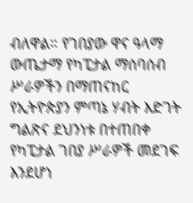ብለዋል። የገበያው ዋና ዓላማ ውጤታማ የካፒታል ማሰባሰብ ሥራዎችን በማጠናከር የኢትዮጵያን ምጣኔ ሃብት እድገት ግልጽና ደህንነቱ በተጠበቀ የካፒታል ገበያ ሥራዎች መደገፍ እንደሆነ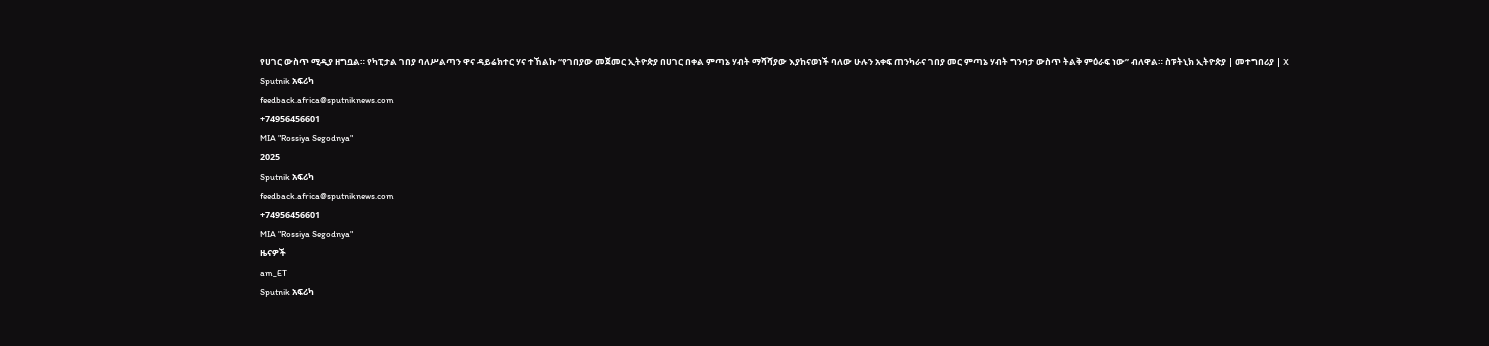የሀገር ውስጥ ሚዲያ ዘግቧል። የካፒታል ገበያ ባለሥልጣን ዋና ዳይሬክተር ሃና ተኸልኩ “የገበያው መጀመር ኢትዮጵያ በሀገር በቀል ምጣኔ ሃብት ማሻሻያው እያከናወነች ባለው ሁሉን አቀፍ ጠንካራና ገበያ መር ምጣኔ ሃብት ግንባታ ውስጥ ትልቅ ምዕራፍ ነው” ብለዋል። ስፑትኒክ ኢትዮጵያ | መተግበሪያ | X
Sputnik አፍሪካ
feedback.africa@sputniknews.com
+74956456601
MIA "Rossiya Segodnya"
2025
Sputnik አፍሪካ
feedback.africa@sputniknews.com
+74956456601
MIA "Rossiya Segodnya"
ዜናዎች
am_ET
Sputnik አፍሪካ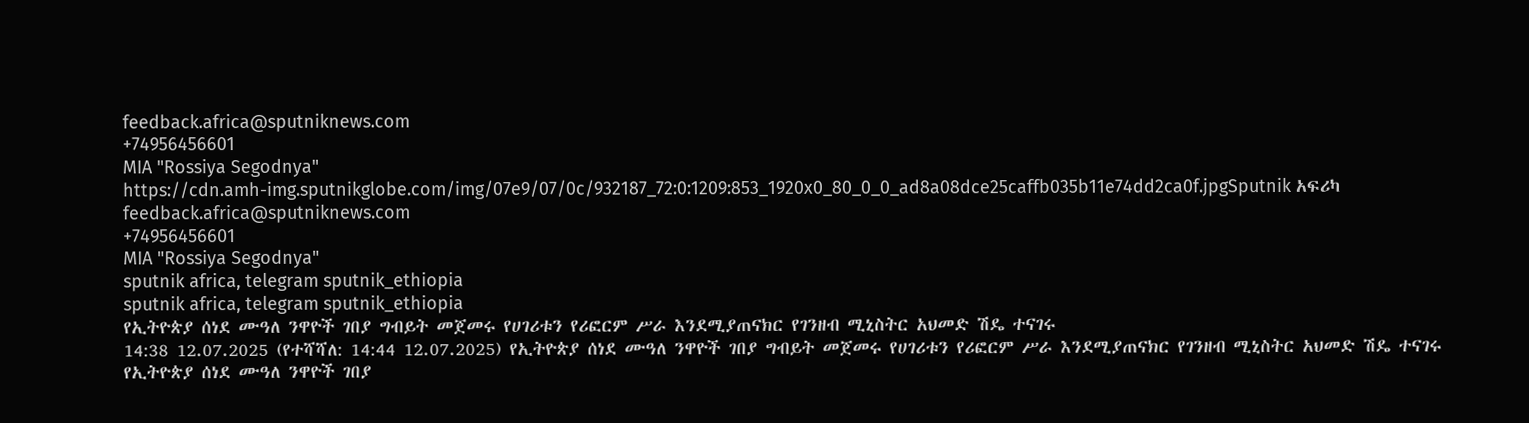feedback.africa@sputniknews.com
+74956456601
MIA "Rossiya Segodnya"
https://cdn.amh-img.sputnikglobe.com/img/07e9/07/0c/932187_72:0:1209:853_1920x0_80_0_0_ad8a08dce25caffb035b11e74dd2ca0f.jpgSputnik አፍሪካ
feedback.africa@sputniknews.com
+74956456601
MIA "Rossiya Segodnya"
sputnik africa, telegram sputnik_ethiopia
sputnik africa, telegram sputnik_ethiopia
የኢትዮጵያ ሰነደ ሙዓለ ንዋዮች ገበያ ግብይት መጀመሩ የሀገሪቱን የሪፎርም ሥራ እንደሚያጠናክር የገንዘብ ሚኒስትር አህመድ ሽዴ ተናገሩ
14:38 12.07.2025 (የተሻሻለ: 14:44 12.07.2025) የኢትዮጵያ ሰነደ ሙዓለ ንዋዮች ገበያ ግብይት መጀመሩ የሀገሪቱን የሪፎርም ሥራ እንደሚያጠናክር የገንዘብ ሚኒስትር አህመድ ሽዴ ተናገሩ
የኢትዮጵያ ሰነደ ሙዓለ ንዋዮች ገበያ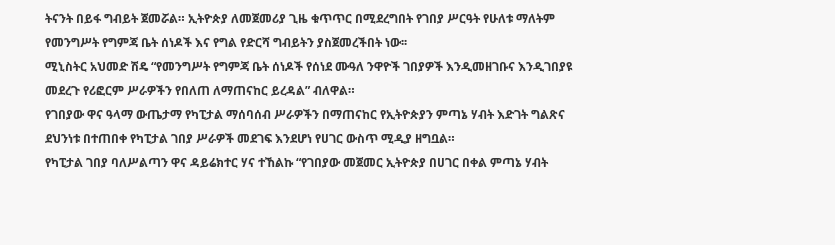ትናንት በይፋ ግብይት ጀመሯል። ኢትዮጵያ ለመጀመሪያ ጊዜ ቁጥጥር በሚደረግበት የገበያ ሥርዓት የሁለቱ ማለትም የመንግሥት የግምጃ ቤት ሰነዶች እና የግል የድርሻ ግብይትን ያስጀመረችበት ነው፡፡
ሚኒስትር አህመድ ሽዴ “የመንግሥት የግምጃ ቤት ሰነዶች የሰነደ ሙዓለ ንዋዮች ገበያዎች እንዲመዘገቡና እንዲገበያዩ መደረጉ የሪፎርም ሥራዎችን የበለጠ ለማጠናከር ይረዳል” ብለዋል።
የገበያው ዋና ዓላማ ውጤታማ የካፒታል ማሰባሰብ ሥራዎችን በማጠናከር የኢትዮጵያን ምጣኔ ሃብት እድገት ግልጽና ደህንነቱ በተጠበቀ የካፒታል ገበያ ሥራዎች መደገፍ እንደሆነ የሀገር ውስጥ ሚዲያ ዘግቧል።
የካፒታል ገበያ ባለሥልጣን ዋና ዳይሬክተር ሃና ተኸልኩ “የገበያው መጀመር ኢትዮጵያ በሀገር በቀል ምጣኔ ሃብት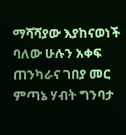ማሻሻያው እያከናወነች ባለው ሁሉን አቀፍ ጠንካራና ገበያ መር ምጣኔ ሃብት ግንባታ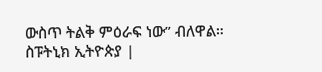ውስጥ ትልቅ ምዕራፍ ነው” ብለዋል።
ስፑትኒክ ኢትዮጵያ |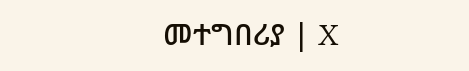መተግበሪያ | X